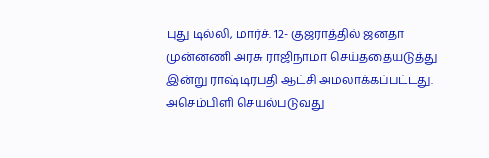புது டில்லி, மார்ச். 12- குஜராத்தில் ஜனதா முன்னணி அரசு ராஜிநாமா செய்ததையடுத்து இன்று ராஷ்டிரபதி ஆட்சி அமலாக்கப்பட்டது. அசெம்பிளி செயல்படுவது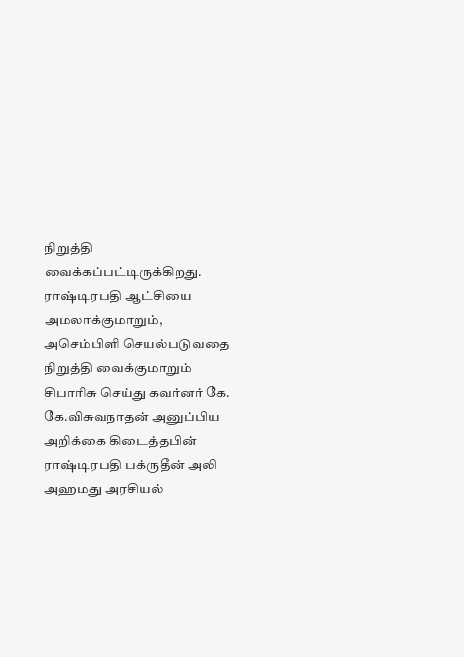நிறுத்தி வைக்கப்பட்டிருக்கிறது.
ராஷ்டிரபதி ஆட்சியை அமலாக்குமாறும், அசெம்பிளி செயல்படுவதை நிறுத்தி வைக்குமாறும் சிபாரிசு செய்து கவர்னர் கே. கே.விசுவநாதன் அனுப்பிய அறிக்கை கிடைத்தபின் ராஷ்டிரபதி பக்ருதீன் அலி அஹமது அரசியல்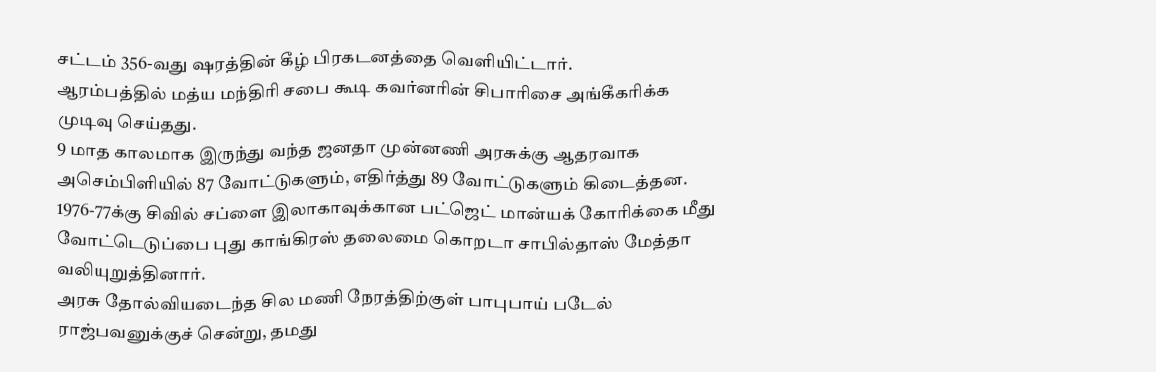சட்டம் 356-வது ஷரத்தின் கீழ் பிரகடனத்தை வெளியிட்டார்.
ஆரம்பத்தில் மத்ய மந்திரி சபை கூடி கவர்னரின் சிபாரிசை அங்கீகரிக்க முடிவு செய்தது.
9 மாத காலமாக இருந்து வந்த ஜனதா முன்னணி அரசுக்கு ஆதரவாக அசெம்பிளியில் 87 வோட்டுகளும், எதிர்த்து 89 வோட்டுகளும் கிடைத்தன. 1976-77க்கு சிவில் சப்ளை இலாகாவுக்கான பட்ஜெட் மான்யக் கோரிக்கை மீது வோட்டெடுப்பை புது காங்கிரஸ் தலைமை கொறடா சாபில்தாஸ் மேத்தா வலியுறுத்தினார்.
அரசு தோல்வியடைந்த சில மணி நேரத்திற்குள் பாபுபாய் படேல் ராஜ்பவனுக்குச் சென்று, தமது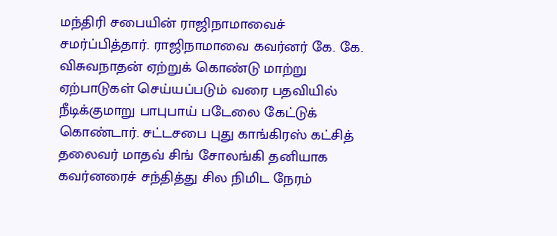மந்திரி சபையின் ராஜிநாமாவைச் சமர்ப்பித்தார். ராஜிநாமாவை கவர்னர் கே. கே. விசுவநாதன் ஏற்றுக் கொண்டு மாற்று ஏற்பாடுகள் செய்யப்படும் வரை பதவியில் நீடிக்குமாறு பாபுபாய் படேலை கேட்டுக் கொண்டார். சட்டசபை புது காங்கிரஸ் கட்சித் தலைவர் மாதவ் சிங் சோலங்கி தனியாக கவர்னரைச் சந்தித்து சில நிமிட நேரம்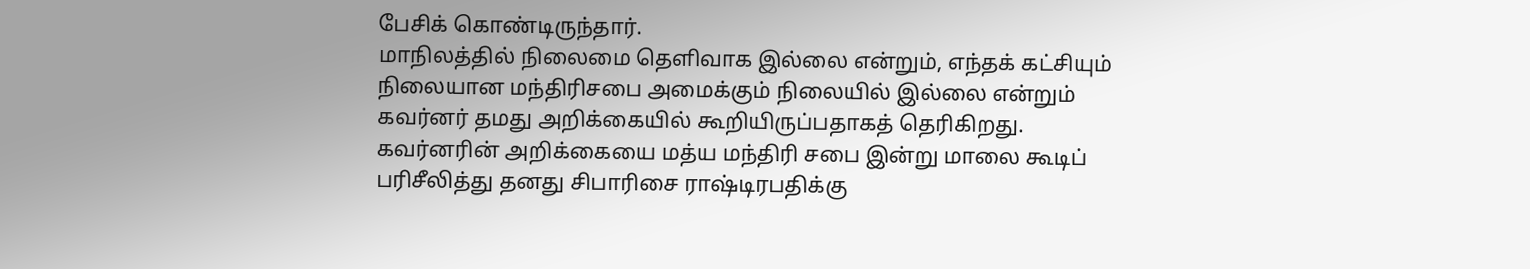பேசிக் கொண்டிருந்தார்.
மாநிலத்தில் நிலைமை தெளிவாக இல்லை என்றும், எந்தக் கட்சியும் நிலையான மந்திரிசபை அமைக்கும் நிலையில் இல்லை என்றும் கவர்னர் தமது அறிக்கையில் கூறியிருப்பதாகத் தெரிகிறது. கவர்னரின் அறிக்கையை மத்ய மந்திரி சபை இன்று மாலை கூடிப் பரிசீலித்து தனது சிபாரிசை ராஷ்டிரபதிக்கு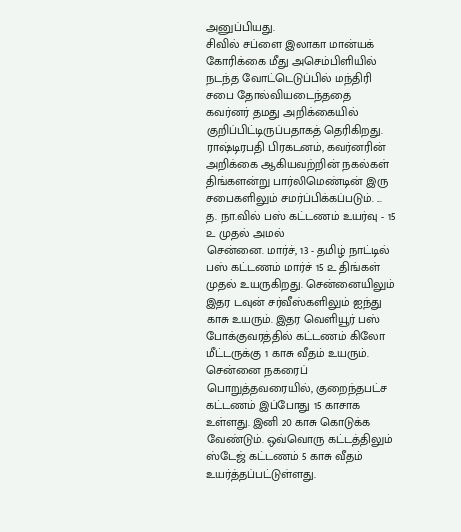அனுப்பியது.
சிவில் சப்ளை இலாகா மான்யக் கோரிக்கை மீது அசெம்பிளியில் நடந்த வோட்டெடுப்பில் மந்திரி சபை தோல்வியடைந்ததை கவர்னர் தமது அறிக்கையில் குறிப்பிட்டிருப்பதாகத் தெரிகிறது.
ராஷ்டிரபதி பிரகடனம், கவர்னரின் அறிக்கை ஆகியவற்றின் நகல்கள் திங்களன்று பார்லிமெண்டின் இரு சபைகளிலும் சமர்ப்பிக்கப்படும். ...
த. நா.வில் பஸ் கட்டணம் உயர்வு - 15 ௨ முதல் அமல்
சென்னை. மார்ச், 13 - தமிழ் நாட்டில் பஸ் கட்டணம் மார்ச் 15 ௨ திங்கள் முதல் உயருகிறது. சென்னையிலும் இதர டவுன் சர்வீஸ்களிலும் ஐந்து காசு உயரும். இதர வெளியூர் பஸ் போக்குவரத்தில் கட்டணம் கிலோ மீட்டருக்கு 1 காசு வீதம் உயரும்.
சென்னை நகரைப் பொறுத்தவரையில், குறைந்தபட்ச கட்டணம் இப்போது 15 காசாக உள்ளது. இனி 20 காசு கொடுக்க வேண்டும். ஒவ்வொரு கட்டத்திலும் ஸ்டேஜ் கட்டணம் 5 காசு வீதம் உயர்த்தப்பட்டுள்ளது.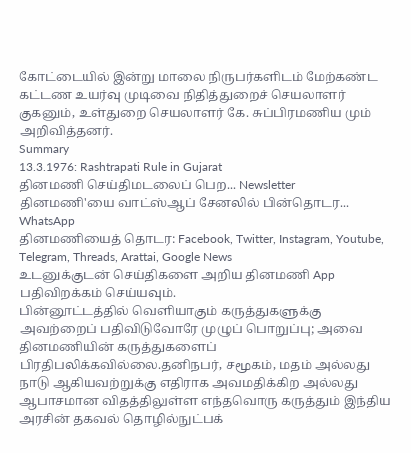கோட்டையில் இன்று மாலை நிருபர்களிடம் மேற்கண்ட கட்டண உயர்வு முடிவை நிதித்துறைச் செயலாளர் குகனும், உள்துறை செயலாளர் கே. சுப்பிரமணிய மும் அறிவித்தனர்.
Summary
13.3.1976: Rashtrapati Rule in Gujarat
தினமணி செய்திமடலைப் பெற... Newsletter
தினமணி'யை வாட்ஸ்ஆப் சேனலில் பின்தொடர... WhatsApp
தினமணியைத் தொடர: Facebook, Twitter, Instagram, Youtube, Telegram, Threads, Arattai, Google News
உடனுக்குடன் செய்திகளை அறிய தினமணி App பதிவிறக்கம் செய்யவும்.
பின்னூட்டத்தில் வெளியாகும் கருத்துகளுக்கு அவற்றைப் பதிவிடுவோரே முழுப் பொறுப்பு; அவை தினமணியின் கருத்துகளைப் பிரதிபலிக்கவில்லை.தனிநபர், சமூகம், மதம் அல்லது நாடு ஆகியவற்றுக்கு எதிராக அவமதிக்கிற அல்லது ஆபாசமான விதத்திலுள்ள எந்தவொரு கருத்தும் இந்திய அரசின் தகவல் தொழில்நுட்பக்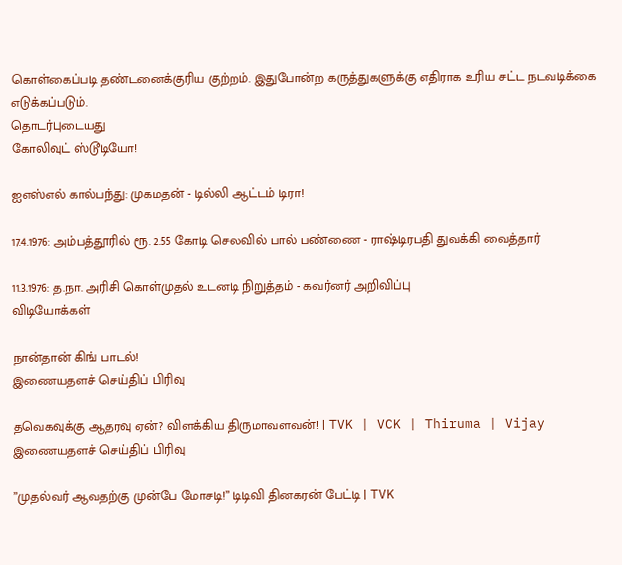கொள்கைப்படி தண்டனைக்குரிய குற்றம். இதுபோன்ற கருத்துகளுக்கு எதிராக உரிய சட்ட நடவடிக்கை எடுக்கப்படும்.
தொடர்புடையது
கோலிவுட் ஸ்டூடியோ!

ஐஎஸ்எல் கால்பந்து: முகமதன் - டில்லி ஆட்டம் டிரா!

17.4.1976: அம்பத்தூரில் ரூ. 2.55 கோடி செலவில் பால் பண்ணை - ராஷ்டிரபதி துவக்கி வைத்தார்

11.3.1976: த.நா. அரிசி கொள்முதல் உடனடி நிறுத்தம் - கவர்னர் அறிவிப்பு
விடியோக்கள்

நான்தான் கிங் பாடல்!
இணையதளச் செய்திப் பிரிவு

தவெகவுக்கு ஆதரவு ஏன்? விளக்கிய திருமாவளவன்! | TVK | VCK | Thiruma | Vijay
இணையதளச் செய்திப் பிரிவு

”முதல்வர் ஆவதற்கு முன்பே மோசடி!” டிடிவி தினகரன் பேட்டி | TVK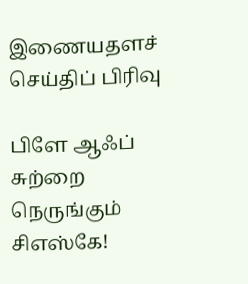இணையதளச் செய்திப் பிரிவு

பிளே ஆஃப் சுற்றை நெருங்கும் சிஎஸ்கே!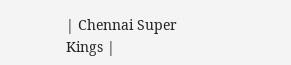| Chennai Super Kings |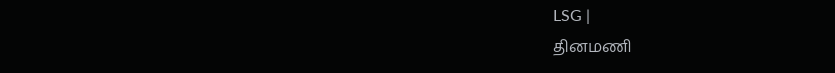LSG |
தினமணி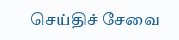செய்திச் சேவை